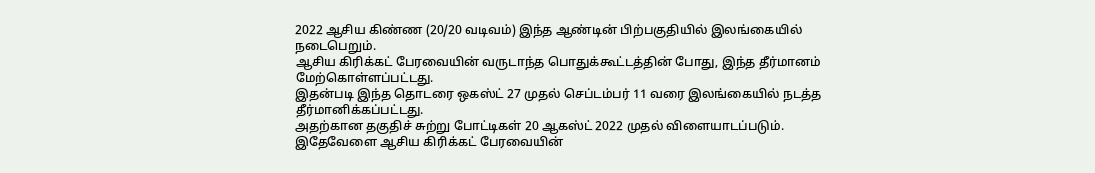2022 ஆசிய கிண்ண (20/20 வடிவம்) இந்த ஆண்டின் பிற்பகுதியில் இலங்கையில் நடைபெறும்.
ஆசிய கிரிக்கட் பேரவையின் வருடாந்த பொதுக்கூட்டத்தின் போது, இந்த தீர்மானம் மேற்கொள்ளப்பட்டது.
இதன்படி இந்த தொடரை ஒகஸ்ட் 27 முதல் செப்டம்பர் 11 வரை இலங்கையில் நடத்த தீர்மானிக்கப்பட்டது.
அதற்கான தகுதிச் சுற்று போட்டிகள் 20 ஆகஸ்ட் 2022 முதல் விளையாடப்படும்.
இதேவேளை ஆசிய கிரிக்கட் பேரவையின்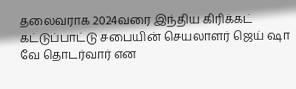தலைவராக 2024வரை இந்திய கிரிக்கட் கட்டுப்பாட்டு சபையின் செயலாளர் ஜெய் ஷா வே தொடர்வார் என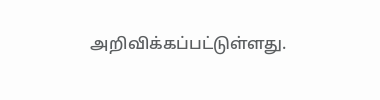அறிவிக்கப்பட்டுள்ளது.